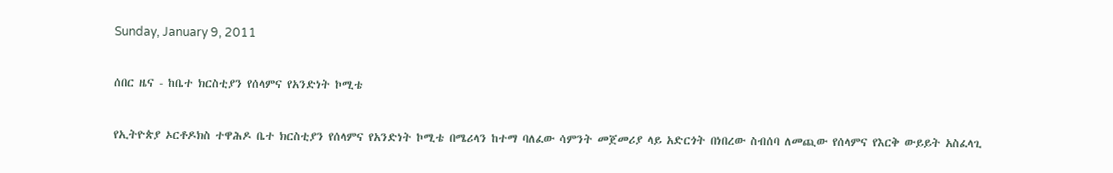Sunday, January 9, 2011

ሰበር ዜና - ከቤተ ክርስቲያን የሰላምና የአንድነት ኮሚቴ

የኢትዮጵያ ኦርቶዶክስ ተዋሕዶ ቤተ ክርስቲያን የሰላምና የአንድነት ኮሚቴ በሜሪላን ከተማ ባለፈው ሳምንት መጀመሪያ ላይ አድርጎት በነበረው ስብሰባ ለመጪው የሰላምና የእርቅ ውይይት አስፈላጊ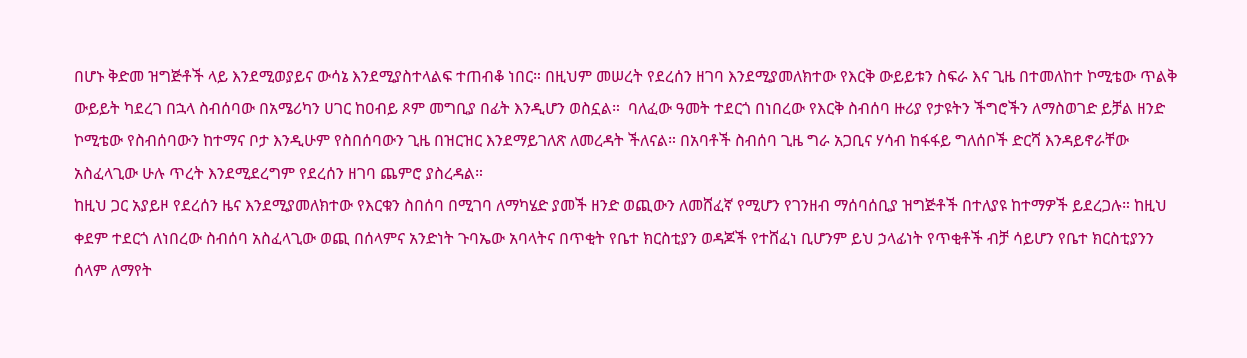በሆኑ ቅድመ ዝግጅቶች ላይ እንደሚወያይና ውሳኔ እንደሚያስተላልፍ ተጠብቆ ነበር። በዚህም መሠረት የደረሰን ዘገባ እንደሚያመለክተው የእርቅ ውይይቱን ስፍራ እና ጊዜ በተመለከተ ኮሚቴው ጥልቅ ውይይት ካደረገ በኋላ ስብሰባው በአሜሪካን ሀገር ከዐብይ ጾም መግቢያ በፊት እንዲሆን ወስኗል።  ባለፈው ዓመት ተደርጎ በነበረው የእርቅ ስብሰባ ዙሪያ የታዩትን ችግሮችን ለማስወገድ ይቻል ዘንድ ኮሚቴው የስብሰባውን ከተማና ቦታ እንዲሁም የስበሰባውን ጊዜ በዝርዝር እንደማይገለጽ ለመረዳት ችለናል። በአባቶች ስብሰባ ጊዜ ግራ አጋቢና ሃሳብ ከፋፋይ ግለሰቦች ድርሻ እንዳይኖራቸው አስፈላጊው ሁሉ ጥረት እንደሚደረግም የደረሰን ዘገባ ጨምሮ ያስረዳል።
ከዚህ ጋር አያይዞ የደረሰን ዜና እንደሚያመለክተው የእርቁን ስበሰባ በሚገባ ለማካሄድ ያመች ዘንድ ወጪውን ለመሸፈኛ የሚሆን የገንዘብ ማሰባሰቢያ ዝግጅቶች በተለያዩ ከተማዎች ይደረጋሉ። ከዚህ ቀደም ተደርጎ ለነበረው ስብሰባ አስፈላጊው ወጪ በሰላምና አንድነት ጉባኤው አባላትና በጥቂት የቤተ ክርስቲያን ወዳጆች የተሸፈነ ቢሆንም ይህ ኃላፊነት የጥቂቶች ብቻ ሳይሆን የቤተ ክርስቲያንን ሰላም ለማየት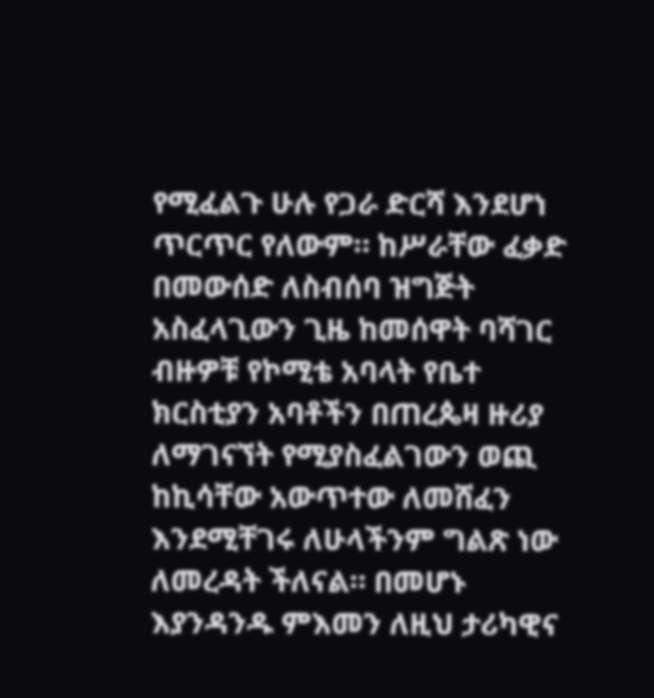የሚፈልጉ ሁሉ የጋራ ድርሻ እንደሆነ ጥርጥር የለውም። ከሥራቸው ፈቃድ በመውሰድ ለስብሰባ ዝግጅት አስፈላጊውን ጊዜ ከመሰዋት ባሻገር ብዙዎቹ የኮሚቴ አባላት የቤተ ክርስቲያን አባቶችን በጠረጴዛ ዙሪያ ለማገናኘት የሚያስፈልገውን ወጪ ከኪሳቸው አውጥተው ለመሸፈን እንደሚቸገሩ ለሁላችንም ግልጽ ነው ለመረዳት ችለናል። በመሆኑ እያንዳንዱ ምእመን ለዚህ ታሪካዊና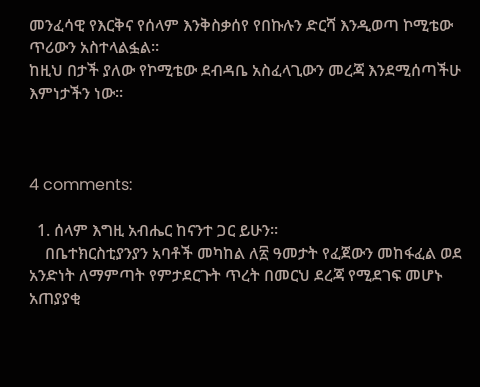መንፈሳዊ የእርቅና የሰላም እንቅስቃሰየ የበኩሉን ድርሻ እንዲወጣ ኮሚቴው ጥሪውን አስተላልፏል።
ከዚህ በታች ያለው የኮሚቴው ደብዳቤ አስፈላጊውን መረጃ እንደሚሰጣችሁ እምነታችን ነው።



4 comments:

  1. ሰላም እግዚ አብሔር ከናንተ ጋር ይሁን።
    በቤተክርስቲያንያን አባቶች መካከል ለ፳ ዓመታት የፈጀውን መከፋፈል ወደ አንድነት ለማምጣት የምታደርጉት ጥረት በመርህ ደረጃ የሚደገፍ መሆኑ አጠያያቂ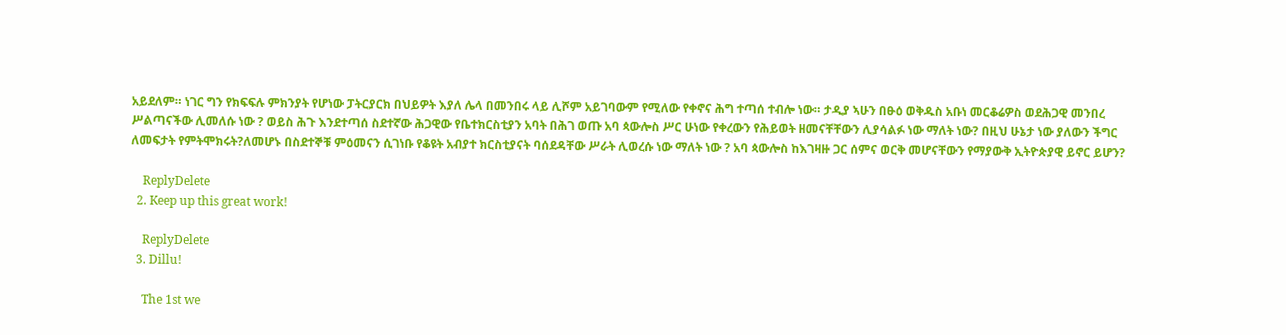አይደለም። ነገር ግን የክፍፍሉ ምክንያት የሆነው ፓትርያርክ በህይዎት እያለ ሌላ በመንበሩ ላይ ሊሾም አይገባውም የሚለው የቀኖና ሕግ ተጣሰ ተብሎ ነው። ታዲያ ኣሁን በፁዕ ወቅዱስ አቡነ መርቆሬዎስ ወደሕጋዊ መንበረ ሥልጣናችው ሊመለሱ ነው ? ወይስ ሕጉ እንደተጣሰ ስደተኛው ሕጋዊው የቤተክርስቲያን አባት በሕገ ወጡ አባ ጳውሎስ ሥር ሁነው የቀረውን የሕይወት ዘመናቸቸውን ሊያሳልፉ ነው ማለት ነው? በዚህ ሁኔታ ነው ያለውን ችግር ለመፍታት የምትሞክሩት?ለመሆኑ በስደተኞቹ ምዕመናን ሲገነቡ የቆዩት አብያተ ክርስቲያናት ባሰደዳቸው ሥራት ሊወረሱ ነው ማለት ነው ? አባ ጳውሎስ ከእገዛዙ ጋር ሰምና ወርቅ መሆናቸውን የማያውቅ ኢትዮጵያዊ ይኖር ይሆን?

    ReplyDelete
  2. Keep up this great work!

    ReplyDelete
  3. Dillu!

    The 1st we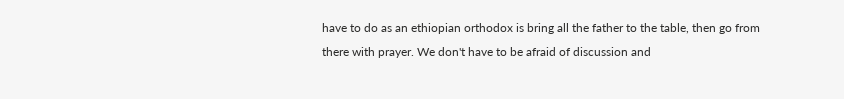have to do as an ethiopian orthodox is bring all the father to the table, then go from there with prayer. We don't have to be afraid of discussion and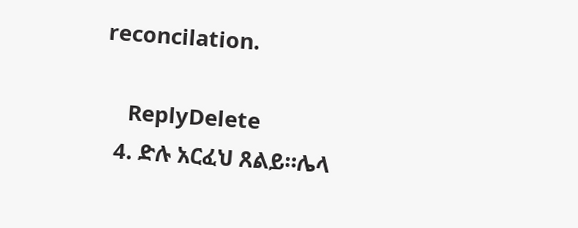reconcilation.

    ReplyDelete
  4. ድሉ አርፈህ ጸልይ።ሌላ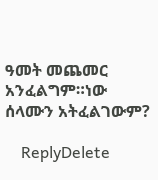ዓመት መጨመር አንፈልግም።ነው ሰላሙን አትፈልገውም?

    ReplyDelete